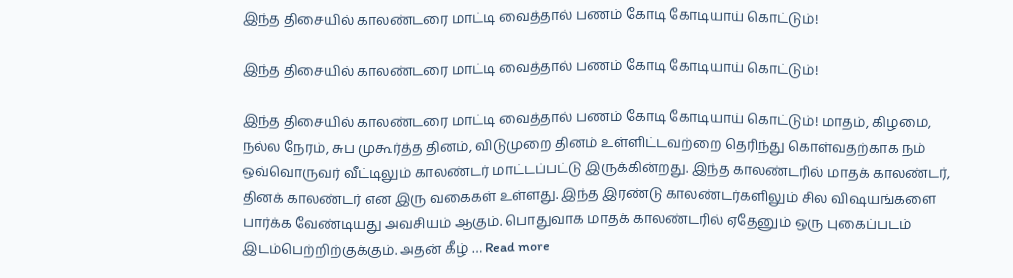இந்த திசையில் காலண்டரை மாட்டி வைத்தால் பணம் கோடி கோடியாய் கொட்டும்!

இந்த திசையில் காலண்டரை மாட்டி வைத்தால் பணம் கோடி கோடியாய் கொட்டும்!

இந்த திசையில் காலண்டரை மாட்டி வைத்தால் பணம் கோடி கோடியாய் கொட்டும்! மாதம், கிழமை, நல்ல நேரம், சுப முகூர்த்த தினம், விடுமுறை தினம் உள்ளிட்டவற்றை தெரிந்து கொள்வதற்காக நம் ஒவ்வொருவர் வீட்டிலும் காலண்டர் மாட்டப்பட்டு இருக்கின்றது. இந்த காலண்டரில் மாதக் காலண்டர், தினக் காலண்டர் என இரு வகைகள் உள்ளது. இந்த இரண்டு காலண்டர்களிலும் சில விஷயங்களை பார்க்க வேண்டியது அவசியம் ஆகும். பொதுவாக மாதக் காலண்டரில் ஏதேனும் ஒரு புகைப்படம் இடம்பெற்றிற்குக்கும். அதன் கீழ் … Read more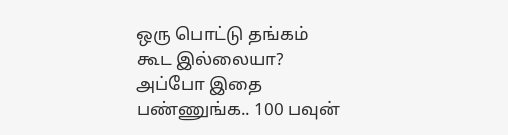ஒரு பொட்டு தங்கம் கூட இல்லையா? அப்போ இதை பண்ணுங்க.. 100 பவுன்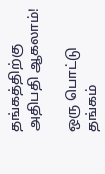தங்கத்திற்கு அதிபதி ஆகலாம்!

ஒரு பொட்டு தங்கம்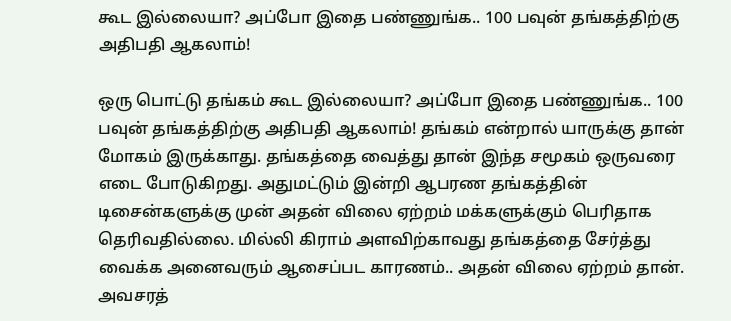கூட இல்லையா? அப்போ இதை பண்ணுங்க.. 100 பவுன் தங்கத்திற்கு அதிபதி ஆகலாம்!

ஒரு பொட்டு தங்கம் கூட இல்லையா? அப்போ இதை பண்ணுங்க.. 100 பவுன் தங்கத்திற்கு அதிபதி ஆகலாம்! தங்கம் என்றால் யாருக்கு தான் மோகம் இருக்காது. தங்கத்தை வைத்து தான் இந்த சமூகம் ஒருவரை எடை போடுகிறது. அதுமட்டும் இன்றி ஆபரண தங்கத்தின் டிசைன்களுக்கு முன் அதன் விலை ஏற்றம் மக்களுக்கும் பெரிதாக தெரிவதில்லை. மில்லி கிராம் அளவிற்காவது தங்கத்தை சேர்த்து வைக்க அனைவரும் ஆசைப்பட காரணம்.. அதன் விலை ஏற்றம் தான். அவசரத்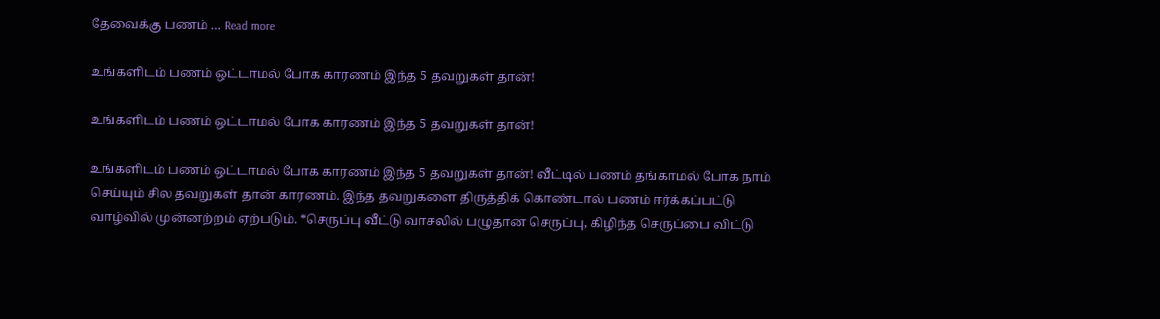தேவைக்கு பணம் … Read more

உங்களிடம் பணம் ஒட்டாமல் போக காரணம் இந்த 5 தவறுகள் தான்!

உங்களிடம் பணம் ஒட்டாமல் போக காரணம் இந்த 5 தவறுகள் தான்!

உங்களிடம் பணம் ஒட்டாமல் போக காரணம் இந்த 5 தவறுகள் தான்! வீட்டில் பணம் தங்காமல் போக நாம் செய்யும் சில தவறுகள் தான் காரணம். இந்த தவறுகளை திருத்திக் கொண்டால் பணம் ஈர்க்கப்பட்டு வாழ்வில் முன்னற்றம் ஏற்படும். *செருப்பு வீட்டு வாசலில் பழுதான செருப்பு, கிழிந்த செருப்பை விட்டு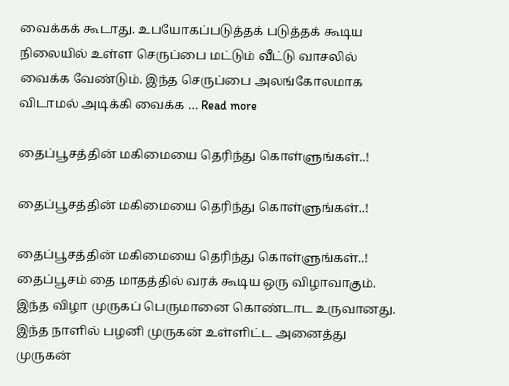வைக்கக் கூடாது. உபயோகப்படுத்தக் படுத்தக் கூடிய நிலையில் உள்ள செருப்பை மட்டும் வீட்டு வாசலில் வைக்க வேண்டும். இந்த செருப்பை அலங்கோலமாக விடாமல் அடிக்கி வைக்க … Read more

தைப்பூசத்தின் மகிமையை தெரிந்து கொள்ளுங்கள்..!

தைப்பூசத்தின் மகிமையை தெரிந்து கொள்ளுங்கள்..!

தைப்பூசத்தின் மகிமையை தெரிந்து கொள்ளுங்கள்..! தைப்பூசம் தை மாதத்தில் வரக் கூடிய ஒரு விழாவாகும். இந்த விழா முருகப் பெருமானை கொண்டாட உருவானது. இந்த நாளில் பழனி முருகன் உள்ளிட்ட அனைத்து முருகன்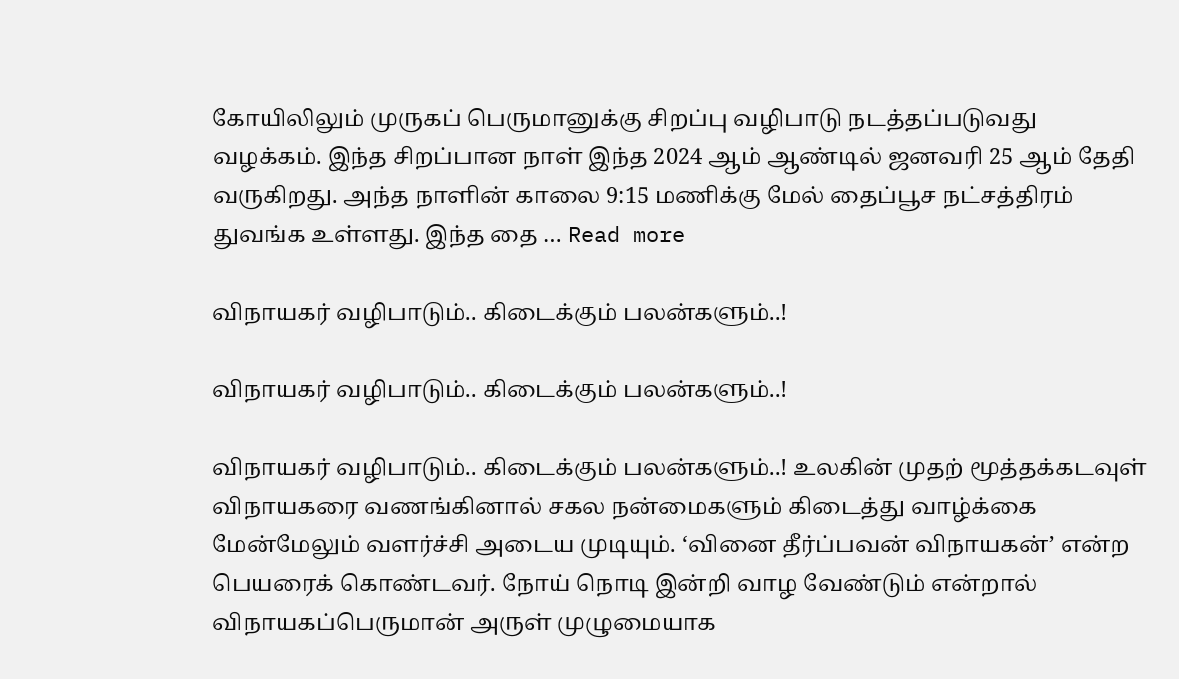கோயிலிலும் முருகப் பெருமானுக்கு சிறப்பு வழிபாடு நடத்தப்படுவது வழக்கம். இந்த சிறப்பான நாள் இந்த 2024 ஆம் ஆண்டில் ஜனவரி 25 ஆம் தேதி வருகிறது. அந்த நாளின் காலை 9:15 மணிக்கு மேல் தைப்பூச நட்சத்திரம் துவங்க உள்ளது. இந்த தை … Read more

விநாயகர் வழிபாடும்.. கிடைக்கும் பலன்களும்..!

விநாயகர் வழிபாடும்.. கிடைக்கும் பலன்களும்..!

விநாயகர் வழிபாடும்.. கிடைக்கும் பலன்களும்..! உலகின் முதற் மூத்தக்கடவுள் விநாயகரை வணங்கினால் சகல நன்மைகளும் கிடைத்து வாழ்க்கை மேன்மேலும் வளர்ச்சி அடைய முடியும். ‘வினை தீர்ப்பவன் விநாயகன்’ என்ற பெயரைக் கொண்டவர். நோய் நொடி இன்றி வாழ வேண்டும் என்றால் விநாயகப்பெருமான் அருள் முழுமையாக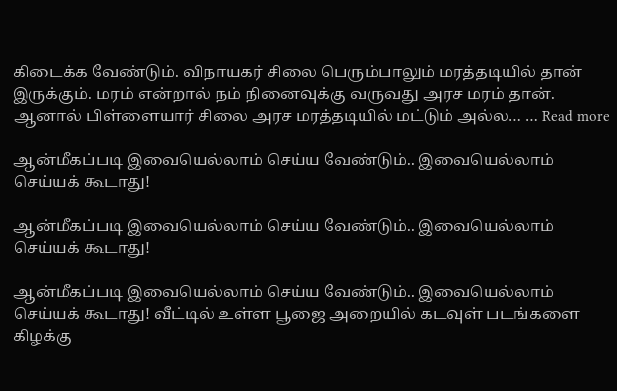கிடைக்க வேண்டும். விநாயகர் சிலை பெரும்பாலும் மரத்தடியில் தான் இருக்கும். மரம் என்றால் நம் நினைவுக்கு வருவது அரச மரம் தான். ஆனால் பிள்ளையார் சிலை அரச மரத்தடியில் மட்டும் அல்ல… … Read more

ஆன்மீகப்படி இவையெல்லாம் செய்ய வேண்டும்.. இவையெல்லாம் செய்யக் கூடாது!

ஆன்மீகப்படி இவையெல்லாம் செய்ய வேண்டும்.. இவையெல்லாம் செய்யக் கூடாது!

ஆன்மீகப்படி இவையெல்லாம் செய்ய வேண்டும்.. இவையெல்லாம் செய்யக் கூடாது! வீட்டில் உள்ள பூஜை அறையில் கடவுள் படங்களை கிழக்கு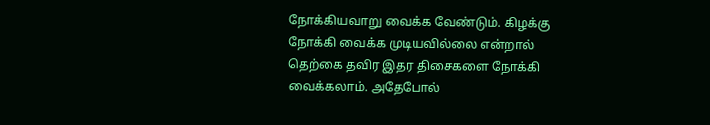நோக்கியவாறு வைக்க வேண்டும். கிழக்கு நோக்கி வைக்க முடியவில்லை என்றால் தெற்கை தவிர இதர திசைகளை நோக்கி வைக்கலாம். அதேபோல்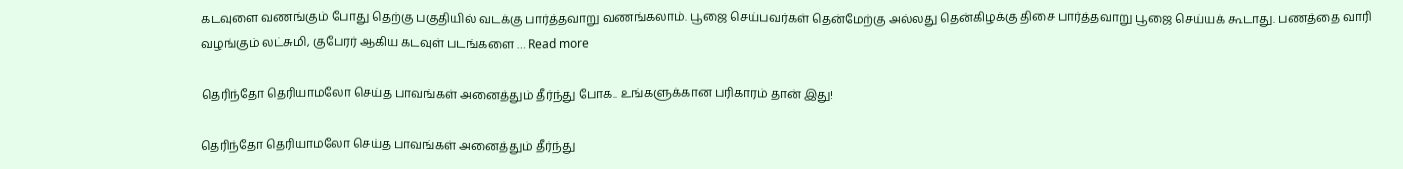கடவுளை வணங்கும் போது தெற்கு பகுதியில் வடக்கு பார்த்தவாறு வணங்கலாம். பூஜை செய்பவர்கள் தென்மேற்கு அல்லது தென்கிழக்கு திசை பார்த்தவாறு பூஜை செய்யக் கூடாது. பணத்தை வாரி வழங்கும் லட்சுமி, குபேரர் ஆகிய கடவுள் படங்களை … Read more

தெரிந்தோ தெரியாமலோ செய்த பாவங்கள் அனைத்தும் தீர்ந்து போக.. உங்களுக்கான பரிகாரம் தான் இது!

தெரிந்தோ தெரியாமலோ செய்த பாவங்கள் அனைத்தும் தீர்ந்து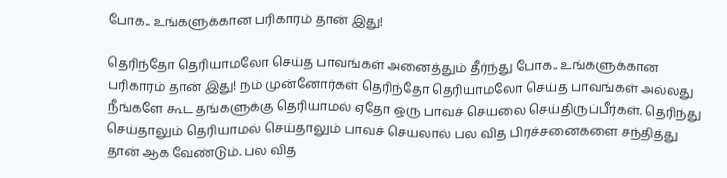போக.. உங்களுக்கான பரிகாரம் தான் இது!

தெரிந்தோ தெரியாமலோ செய்த பாவங்கள் அனைத்தும் தீர்ந்து போக.. உங்களுக்கான பரிகாரம் தான் இது! நம் முன்னோர்கள் தெரிந்தோ தெரியாமலோ செய்த பாவங்கள் அல்லது நீங்களே கூட தங்களுக்கு தெரியாமல் ஏதோ ஒரு பாவச் செயலை செய்திருப்பீர்கள். தெரிந்து செய்தாலும் தெரியாமல் செய்தாலும் பாவச் செயலால் பல வித பிரச்சனைகளை சந்தித்து தான் ஆக வேண்டும். பல வித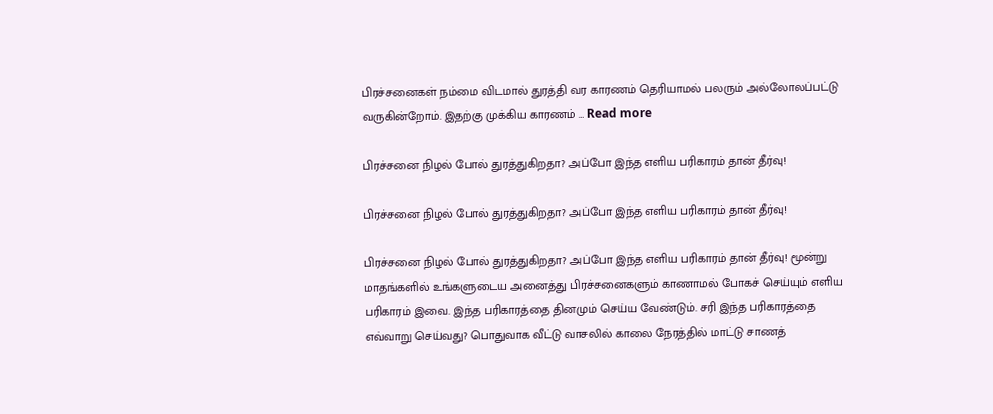பிரச்சனைகள் நம்மை விடமால் துரத்தி வர காரணம் தெரியாமல் பலரும் அல்லோலப்பட்டு வருகின்றோம். இதற்கு முக்கிய காரணம் … Read more

பிரச்சனை நிழல் போல் துரத்துகிறதா? அப்போ இந்த எளிய பரிகாரம் தான் தீர்வு!

பிரச்சனை நிழல் போல் துரத்துகிறதா? அப்போ இந்த எளிய பரிகாரம் தான் தீர்வு!

பிரச்சனை நிழல் போல் துரத்துகிறதா? அப்போ இந்த எளிய பரிகாரம் தான் தீர்வு! மூன்று மாதங்களில் உங்களுடைய அனைத்து பிரச்சனைகளும் காணாமல் போகச் செய்யும் எளிய பரிகாரம் இவை. இந்த பரிகாரத்தை தினமும் செய்ய வேண்டும். சரி இந்த பரிகாரத்தை எவ்வாறு செய்வது? பொதுவாக வீட்டு வாசலில் காலை நேரத்தில் மாட்டு சாணத்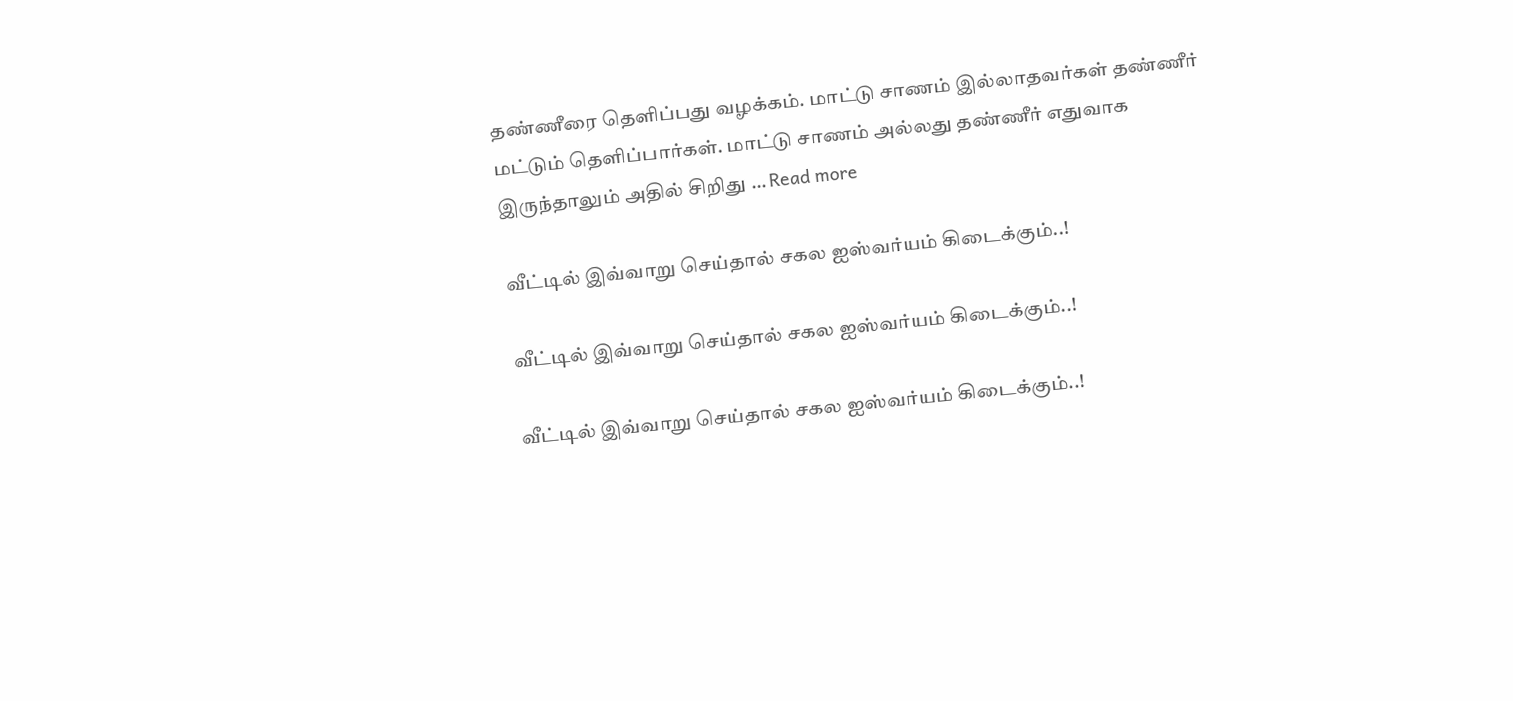தண்ணீரை தெளிப்பது வழக்கம். மாட்டு சாணம் இல்லாதவர்கள் தண்ணீர் மட்டும் தெளிப்பார்கள். மாட்டு சாணம் அல்லது தண்ணீர் எதுவாக இருந்தாலும் அதில் சிறிது … Read more

வீட்டில் இவ்வாறு செய்தால் சகல ஐஸ்வர்யம் கிடைக்கும்..!

வீட்டில் இவ்வாறு செய்தால் சகல ஐஸ்வர்யம் கிடைக்கும்..!

வீட்டில் இவ்வாறு செய்தால் சகல ஐஸ்வர்யம் கிடைக்கும்..!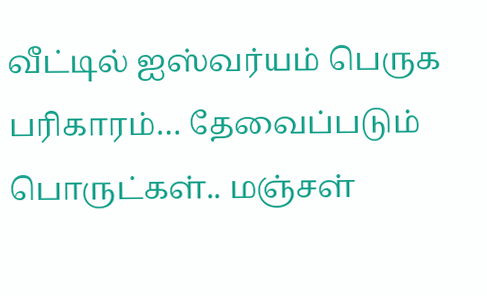வீட்டில் ஐஸ்வர்யம் பெருக பரிகாரம்… தேவைப்படும் பொருட்கள்.. மஞ்சள்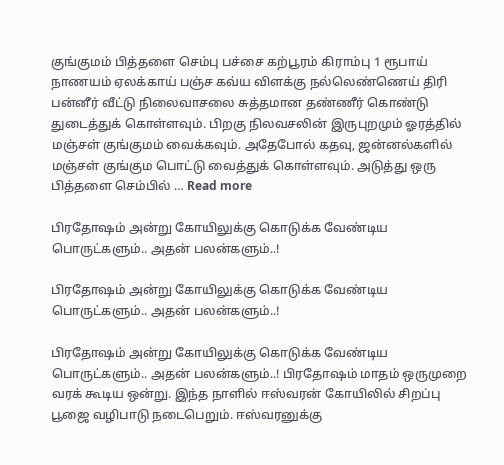குங்குமம் பித்தளை செம்பு பச்சை கற்பூரம் கிராம்பு 1 ரூபாய் நாணயம் ஏலக்காய் பஞ்ச கவ்ய விளக்கு நல்லெண்ணெய் திரி பன்னீர் வீட்டு நிலைவாசலை சுத்தமான தண்ணீர் கொண்டு துடைத்துக் கொள்ளவும். பிறகு நிலவசலின் இருபுறமும் ஓரத்தில் மஞ்சள் குங்குமம் வைக்கவும். அதேபோல் கதவு, ஜன்னல்களில் மஞ்சள் குங்கும பொட்டு வைத்துக் கொள்ளவும். அடுத்து ஒரு பித்தளை செம்பில் … Read more

பிரதோஷம் அன்று கோயிலுக்கு கொடுக்க வேண்டிய பொருட்களும்.. அதன் பலன்களும்..!

பிரதோஷம் அன்று கோயிலுக்கு கொடுக்க வேண்டிய பொருட்களும்.. அதன் பலன்களும்..!

பிரதோஷம் அன்று கோயிலுக்கு கொடுக்க வேண்டிய பொருட்களும்.. அதன் பலன்களும்..! பிரதோஷம் மாதம் ஒருமுறை வரக் கூடிய ஒன்று. இந்த நாளில் ஈஸ்வரன் கோயிலில் சிறப்பு பூஜை வழிபாடு நடைபெறும். ஈஸ்வரனுக்கு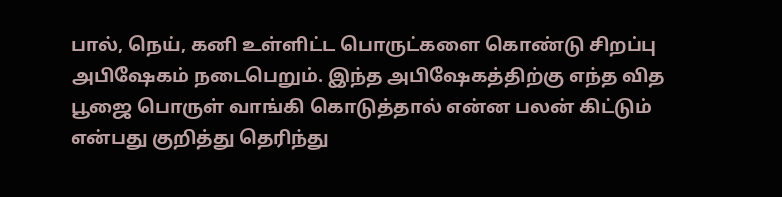பால், நெய், கனி உள்ளிட்ட பொருட்களை கொண்டு சிறப்பு அபிஷேகம் நடைபெறும். இந்த அபிஷேகத்திற்கு எந்த வித பூஜை பொருள் வாங்கி கொடுத்தால் என்ன பலன் கிட்டும் என்பது குறித்து தெரிந்து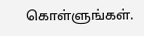கொள்ளுங்கள்.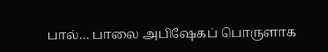பால்… பாலை அபிஷேகப் பொருளாக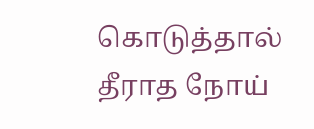கொடுத்தால் தீராத நோய்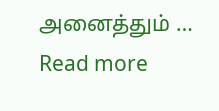அனைத்தும் … Read more